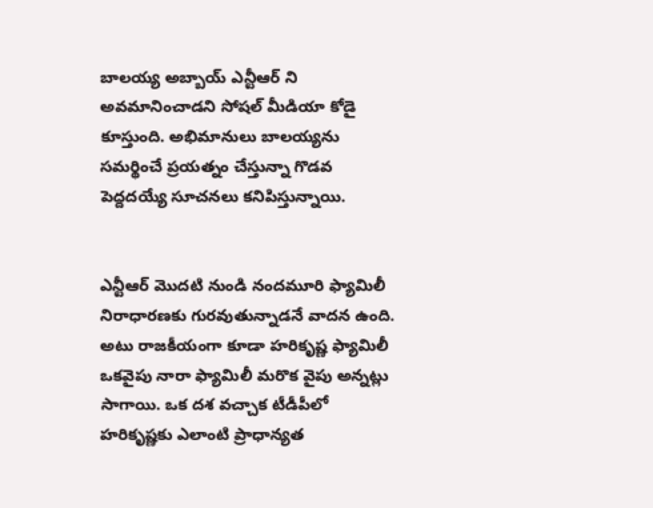బాలయ్య అబ్బాయ్ ఎన్టీఆర్ ని అవమానించాడని సోషల్ మీడియా కోడై కూస్తుంది. అభిమానులు బాలయ్యను సమర్థించే ప్రయత్నం చేస్తున్నా గొడవ పెద్దదయ్యే సూచనలు కనిపిస్తున్నాయి.


ఎన్టీఆర్ మొదటి నుండి నందమూరి ఫ్యామిలీ నిరాధారణకు గురవుతున్నాడనే వాదన ఉంది. అటు రాజకీయంగా కూడా హరికృష్ణ ఫ్యామిలీ ఒకవైపు నారా ఫ్యామిలీ మరొక వైపు అన్నట్లు సాగాయి. ఒక దశ వచ్చాక టీడీపీలో హరికృష్ణకు ఎలాంటి ప్రాధాన్యత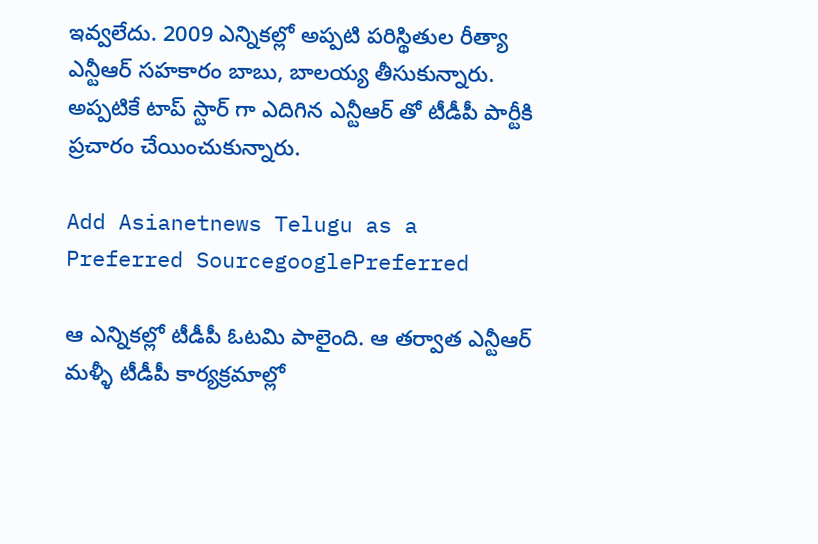ఇవ్వలేదు. 2009 ఎన్నికల్లో అప్పటి పరిస్థితుల రీత్యా ఎన్టీఆర్ సహకారం బాబు, బాలయ్య తీసుకున్నారు. అప్పటికే టాప్ స్టార్ గా ఎదిగిన ఎన్టీఆర్ తో టీడీపీ పార్టీకి ప్రచారం చేయించుకున్నారు.

Add Asianetnews Telugu as a Preferred SourcegooglePreferred

ఆ ఎన్నికల్లో టీడీపీ ఓటమి పాలైంది. ఆ తర్వాత ఎన్టీఆర్ మళ్ళీ టీడీపీ కార్యక్రమాల్లో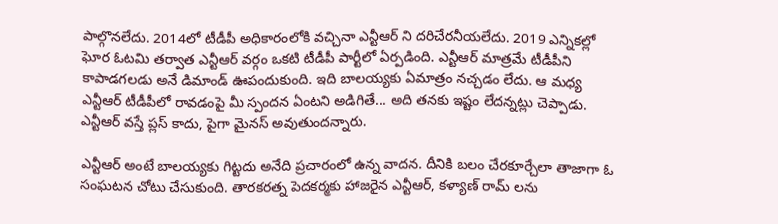పాల్గొనలేదు. 2014లో టీడీపీ అధికారంలోకి వచ్చినా ఎన్టీఆర్ ని దరిచేరనీయలేదు. 2019 ఎన్నికల్లో ఘోర ఓటమి తర్వాత ఎన్టీఆర్ వర్గం ఒకటి టీడీపీ పార్టీలో ఏర్పడింది. ఎన్టీఆర్ మాత్రమే టీడీపీని కాపాడగలడు అనే డిమాండ్ ఊపందుకుంది. ఇది బాలయ్యకు ఏమాత్రం నచ్చడం లేదు. ఆ మధ్య ఎన్టీఆర్ టీడీపీలో రావడంపై మీ స్పందన ఏంటని అడిగితే... అది తనకు ఇష్టం లేదన్నట్లు చెప్పాడు. ఎన్టీఆర్ వస్తే ప్లస్ కాదు, పైగా మైనస్ అవుతుందన్నారు.

ఎన్టీఆర్ అంటే బాలయ్యకు గిట్టదు అనేది ప్రచారంలో ఉన్న వాదన. దీనికి బలం చేరకూర్చేలా తాజాగా ఓ సంఘటన చోటు చేసుకుంది. తారకరత్న పెదకర్మకు హాజరైన ఎన్టీఆర్, కళ్యాణ్ రామ్ లను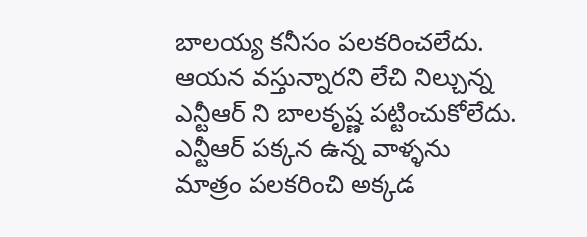బాలయ్య కనీసం పలకరించలేదు. ఆయన వస్తున్నారని లేచి నిల్చున్న ఎన్టీఆర్ ని బాలకృష్ణ పట్టించుకోలేదు. ఎన్టీఆర్ పక్కన ఉన్న వాళ్ళను మాత్రం పలకరించి అక్కడ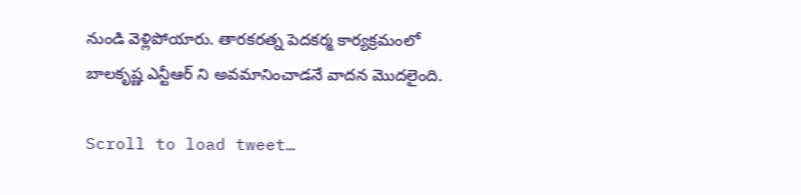నుండి వెళ్లిపోయారు. తారకరత్న పెదకర్మ కార్యక్రమంలో బాలకృష్ణ ఎన్టీఆర్ ని అవమానించాడనే వాదన మొదలైంది.

Scroll to load tweet…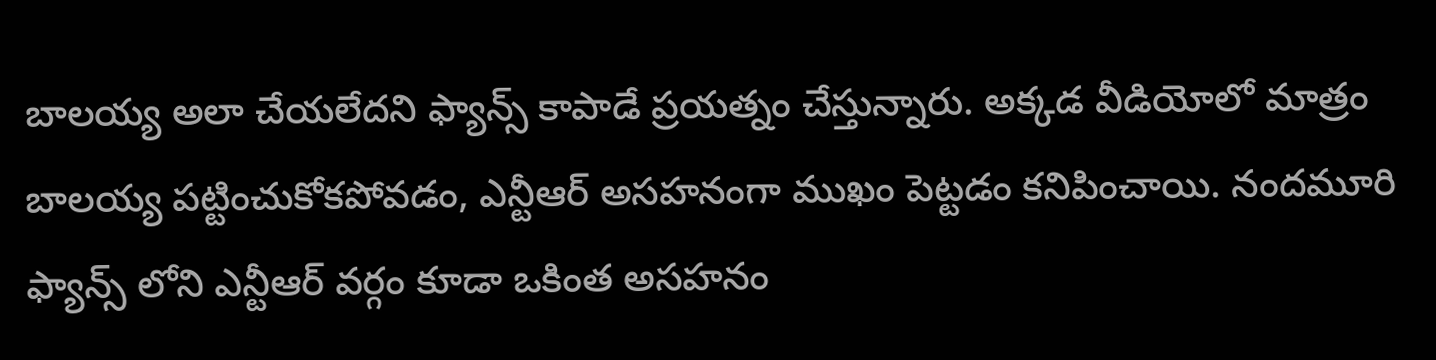బాలయ్య అలా చేయలేదని ఫ్యాన్స్ కాపాడే ప్రయత్నం చేస్తున్నారు. అక్కడ వీడియోలో మాత్రం బాలయ్య పట్టించుకోకపోవడం, ఎన్టీఆర్ అసహనంగా ముఖం పెట్టడం కనిపించాయి. నందమూరి ఫ్యాన్స్ లోని ఎన్టీఆర్ వర్గం కూడా ఒకింత అసహనం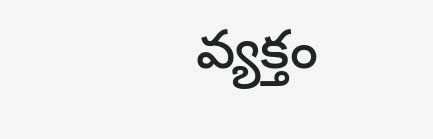వ్యక్తం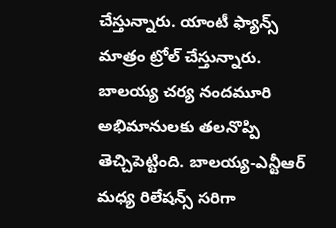చేస్తున్నారు. యాంటీ ఫ్యాన్స్ మాత్రం ట్రోల్ చేస్తున్నారు. బాలయ్య చర్య నందమూరి అభిమానులకు తలనొప్పి తెచ్చిపెట్టింది. బాలయ్య-ఎన్టీఆర్ మధ్య రిలేషన్స్ సరిగా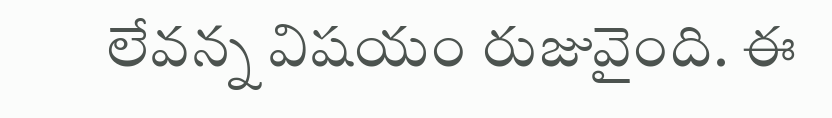లేవన్న విషయం రుజువైంది. ఈ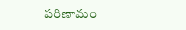పరిణామం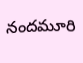నందమూరి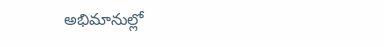అభిమానుల్లో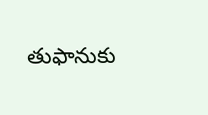తుఫానుకు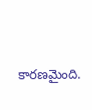కారణమైంది.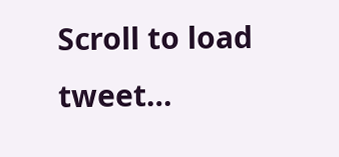Scroll to load tweet…